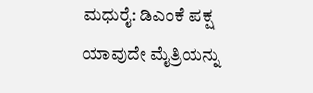ಮಧುರೈ: ಡಿಎಂಕೆ ಪಕ್ಷ ಯಾವುದೇ ಮೈತ್ರಿಯನ್ನು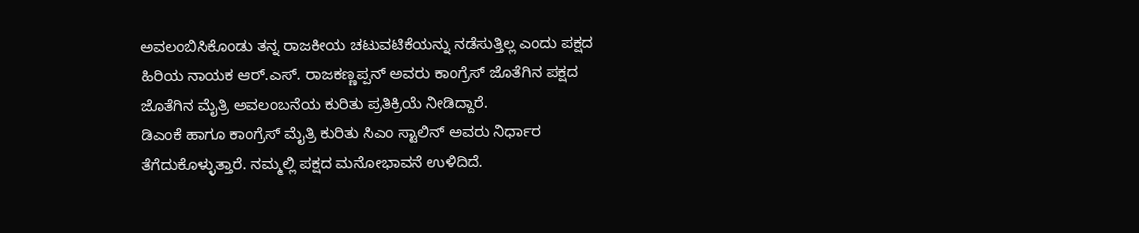ಅವಲಂಬಿಸಿಕೊಂಡು ತನ್ನ ರಾಜಕೀಯ ಚಟುವಟಿಕೆಯನ್ನು ನಡೆಸುತ್ತಿಲ್ಲ ಎಂದು ಪಕ್ಷದ ಹಿರಿಯ ನಾಯಕ ಆರ್.ಎಸ್. ರಾಜಕಣ್ಣಪ್ಪನ್ ಅವರು ಕಾಂಗ್ರೆಸ್ ಜೊತೆಗಿನ ಪಕ್ಷದ ಜೊತೆಗಿನ ಮೈತ್ರಿ ಅವಲಂಬನೆಯ ಕುರಿತು ಪ್ರತಿಕ್ರಿಯೆ ನೀಡಿದ್ದಾರೆ.
ಡಿಎಂಕೆ ಹಾಗೂ ಕಾಂಗ್ರೆಸ್ ಮೈತ್ರಿ ಕುರಿತು ಸಿಎಂ ಸ್ಟಾಲಿನ್ ಅವರು ನಿರ್ಧಾರ ತೆಗೆದುಕೊಳ್ಳುತ್ತಾರೆ. ನಮ್ಮಲ್ಲಿ ಪಕ್ಷದ ಮನೋಭಾವನೆ ಉಳಿದಿದೆ.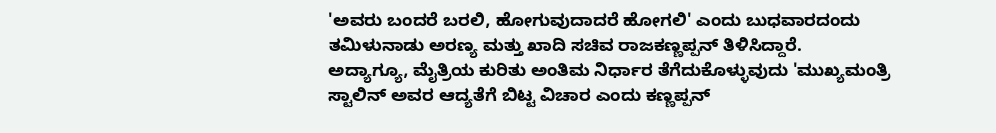'ಅವರು ಬಂದರೆ ಬರಲಿ, ಹೋಗುವುದಾದರೆ ಹೋಗಲಿ' ಎಂದು ಬುಧವಾರದಂದು ತಮಿಳುನಾಡು ಅರಣ್ಯ ಮತ್ತು ಖಾದಿ ಸಚಿವ ರಾಜಕಣ್ಣಪ್ಪನ್ ತಿಳಿಸಿದ್ದಾರೆ.
ಅದ್ಯಾಗ್ಯೂ, ಮೈತ್ರಿಯ ಕುರಿತು ಅಂತಿಮ ನಿರ್ಧಾರ ತೆಗೆದುಕೊಳ್ಳುವುದು 'ಮುಖ್ಯಮಂತ್ರಿ ಸ್ಟಾಲಿನ್ ಅವರ ಆದ್ಯತೆಗೆ ಬಿಟ್ಟ ವಿಚಾರ ಎಂದು ಕಣ್ಣಪ್ಪನ್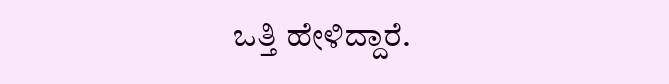ಒತ್ತಿ ಹೇಳಿದ್ದಾರೆ.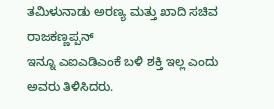ತಮಿಳುನಾಡು ಅರಣ್ಯ ಮತ್ತು ಖಾದಿ ಸಚಿವ ರಾಜಕಣ್ಣಪ್ಪನ್
ಇನ್ನೂ ಎಐಎಡಿಎಂಕೆ ಬಳಿ ಶಕ್ತಿ ಇಲ್ಲ ಎಂದು ಅವರು ತಿಳಿಸಿದರು.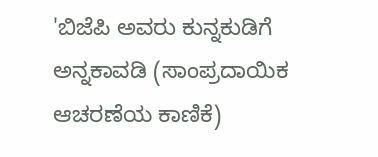'ಬಿಜೆಪಿ ಅವರು ಕುನ್ನಕುಡಿಗೆ ಅನ್ನಕಾವಡಿ (ಸಾಂಪ್ರದಾಯಿಕ ಆಚರಣೆಯ ಕಾಣಿಕೆ)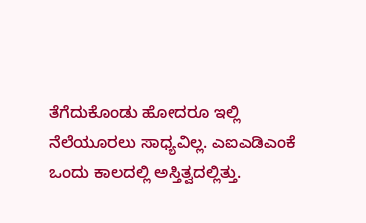ತೆಗೆದುಕೊಂಡು ಹೋದರೂ ಇಲ್ಲಿ ನೆಲೆಯೂರಲು ಸಾಧ್ಯವಿಲ್ಲ. ಎಐಎಡಿಎಂಕೆ ಒಂದು ಕಾಲದಲ್ಲಿ ಅಸ್ತಿತ್ವದಲ್ಲಿತ್ತು.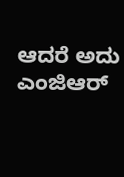ಆದರೆ ಅದು ಎಂಜಿಆರ್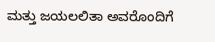ಮತ್ತು ಜಯಲಲಿತಾ ಅವರೊಂದಿಗೆ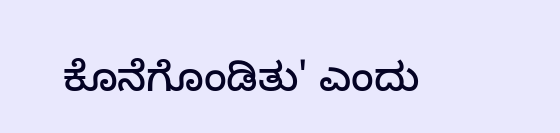ಕೊನೆಗೊಂಡಿತು' ಎಂದು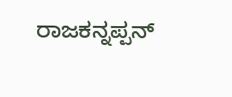ರಾಜಕನ್ನಪ್ಪನ್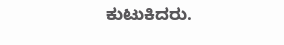ಕುಟುಕಿದರು.